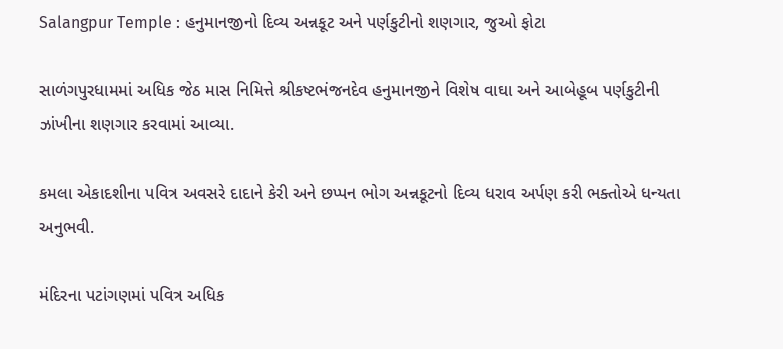Salangpur Temple : હનુમાનજીનો દિવ્ય અન્નકૂટ અને પર્ણકુટીનો શણગાર, જુઓ ફોટા

સાળંગપુરધામમાં અધિક જેઠ માસ નિમિત્તે શ્રીકષ્ટભંજનદેવ હનુમાનજીને વિશેષ વાઘા અને આબેહૂબ પર્ણકુટીની ઝાંખીના શણગાર કરવામાં આવ્યા.

કમલા એકાદશીના પવિત્ર અવસરે દાદાને કેરી અને છપ્પન ભોગ અન્નકૂટનો દિવ્ય ધરાવ અર્પણ કરી ભક્તોએ ધન્યતા અનુભવી.

મંદિરના પટાંગણમાં પવિત્ર અધિક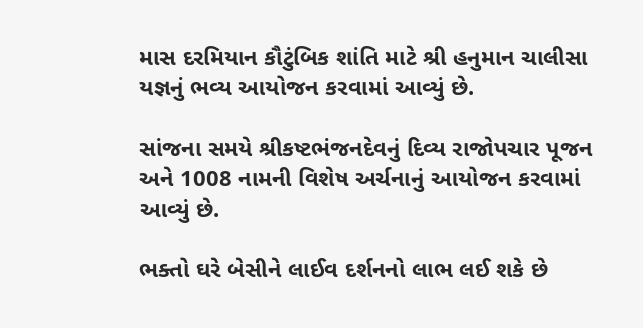માસ દરમિયાન કૌટુંબિક શાંતિ માટે શ્રી હનુમાન ચાલીસા યજ્ઞનું ભવ્ય આયોજન કરવામાં આવ્યું છે.

સાંજના સમયે શ્રીકષ્ટભંજનદેવનું દિવ્ય રાજોપચાર પૂજન અને 1008 નામની વિશેષ અર્ચનાનું આયોજન કરવામાં આવ્યું છે.

ભક્તો ઘરે બેસીને લાઈવ દર્શનનો લાભ લઈ શકે છે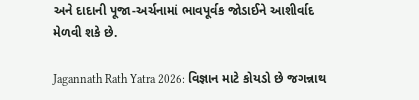અને દાદાની પૂજા-અર્ચનામાં ભાવપૂર્વક જોડાઈને આશીર્વાદ મેળવી શકે છે.

Jagannath Rath Yatra 2026: વિજ્ઞાન માટે કોયડો છે જગન્નાથ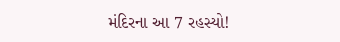મંદિરના આ 7 રહસ્યો!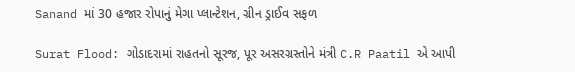Sanand માં 30 હજાર રોપાનું મેગા પ્લાન્ટેશન, ગ્રીન ડ્રાઈવ સફળ

Surat Flood: ગોડાદરામાં રાહતનો સૂરજ, પૂર અસરગ્રસ્તોને મંત્રી C.R Paatil એ આપી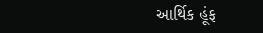આર્થિક હૂંફ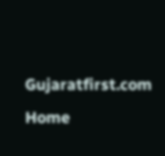Gujaratfirst.com Home